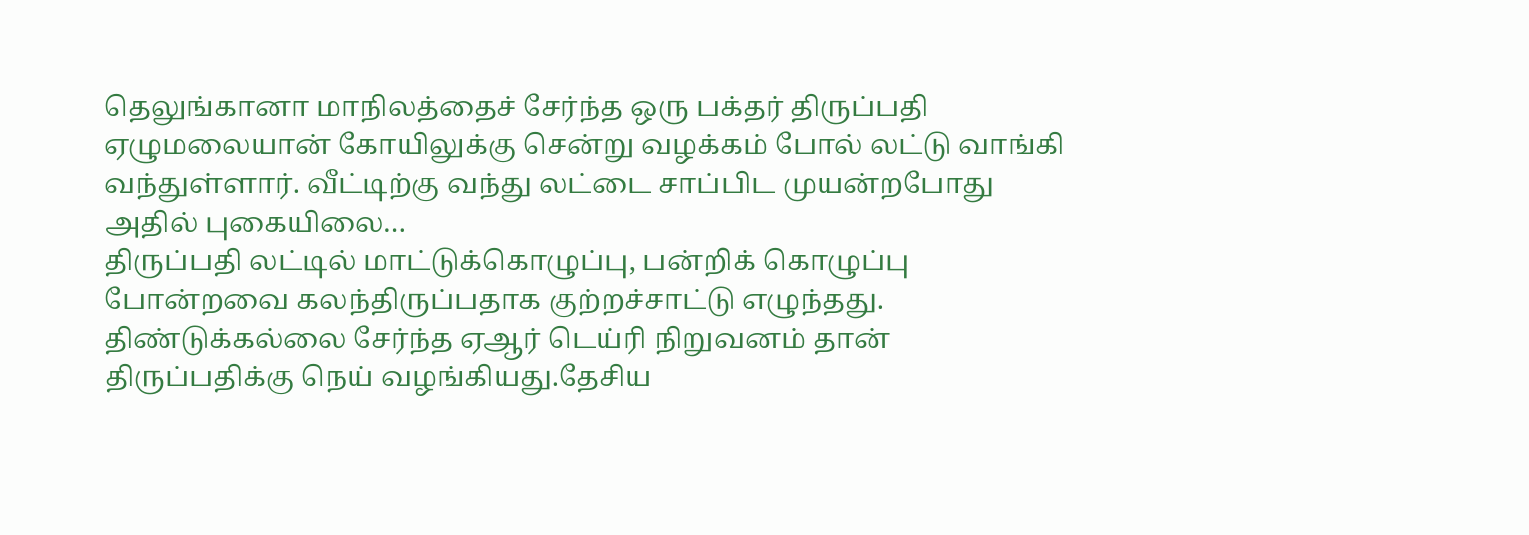தெலுங்கானா மாநிலத்தைச் சேர்ந்த ஒரு பக்தர் திருப்பதி ஏழுமலையான் கோயிலுக்கு சென்று வழக்கம் போல் லட்டு வாங்கி வந்துள்ளார். வீட்டிற்கு வந்து லட்டை சாப்பிட முயன்றபோது அதில் புகையிலை…
திருப்பதி லட்டில் மாட்டுக்கொழுப்பு, பன்றிக் கொழுப்பு போன்றவை கலந்திருப்பதாக குற்றச்சாட்டு எழுந்தது. திண்டுக்கல்லை சேர்ந்த ஏஆர் டெய்ரி நிறுவனம் தான் திருப்பதிக்கு நெய் வழங்கியது.தேசிய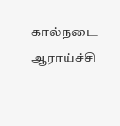கால்நடை ஆராய்ச்சி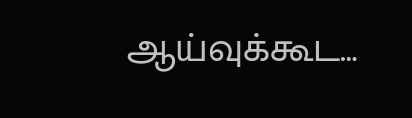ஆய்வுக்கூட…